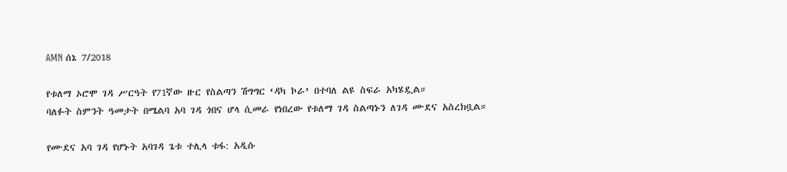AMN ሰኔ 7/2018

የቱለማ ኦሮሞ ገዳ ሥርዓት የ71ኛው ዙር የስልጣን ሽግግር ‘ዳካ ኮራ’ በተባለ ልዩ ስፍራ አካሄዷል።
ባለፉት ስምንት ዓመታት በሜልባ አባ ገዳ ጎበና ሆላ ሲመራ የነበረው የቱለማ ገዳ ስልጣኑን ለገዳ ሙደና አስረክቧል።

የሙደና አባ ገዳ የሆኑት አባገዳ ጌቱ ተሊላ ቱፋ: አዲሱ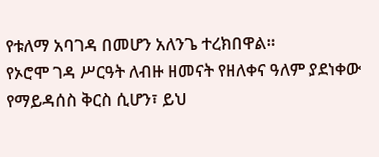የቱለማ አባገዳ በመሆን አለንጌ ተረክበዋል።
የኦሮሞ ገዳ ሥርዓት ለብዙ ዘመናት የዘለቀና ዓለም ያደነቀው የማይዳሰስ ቅርስ ሲሆን፣ ይህ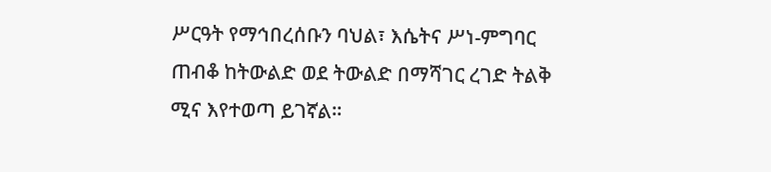ሥርዓት የማኅበረሰቡን ባህል፣ እሴትና ሥነ-ምግባር ጠብቆ ከትውልድ ወደ ትውልድ በማሻገር ረገድ ትልቅ ሚና እየተወጣ ይገኛል።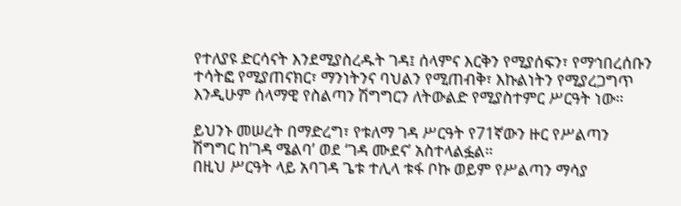የተለያዩ ድርሳናት እንደሚያስረዱት ገዳ፤ ሰላምና እርቅን የሚያሰፍን፣ የማኅበረሰቡን ተሳትፎ የሚያጠናክር፣ ማንነትንና ባህልን የሚጠብቅ፣ እኩልነትን የሚያረጋግጥ እንዲሁም ሰላማዊ የስልጣን ሽግግርን ለትውልድ የሚያስተምር ሥርዓት ነው።

ይህንኑ መሠረት በማድረግ፣ የቱለማ ገዳ ሥርዓት የ71ኛውን ዙር የሥልጣን ሽግግር ከ’ገዳ ሜልባ’ ወደ ‘ገዳ ሙደና’ አስተላልፏል።
በዚህ ሥርዓት ላይ አባገዳ ጌቱ ተሊላ ቱፋ ቦኩ ወይም የሥልጣን ማሳያ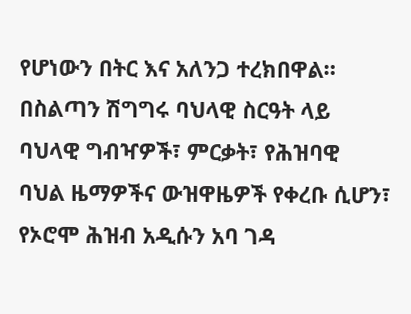የሆነውን በትር እና አለንጋ ተረክበዋል።
በስልጣን ሽግግሩ ባህላዊ ስርዓት ላይ ባህላዊ ግብዣዎች፣ ምርቃት፣ የሕዝባዊ ባህል ዜማዎችና ውዝዋዜዎች የቀረቡ ሲሆን፣ የኦሮሞ ሕዝብ አዲሱን አባ ገዳ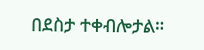በደስታ ተቀብሎታል።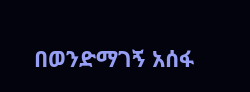በወንድማገኝ አሰፋ